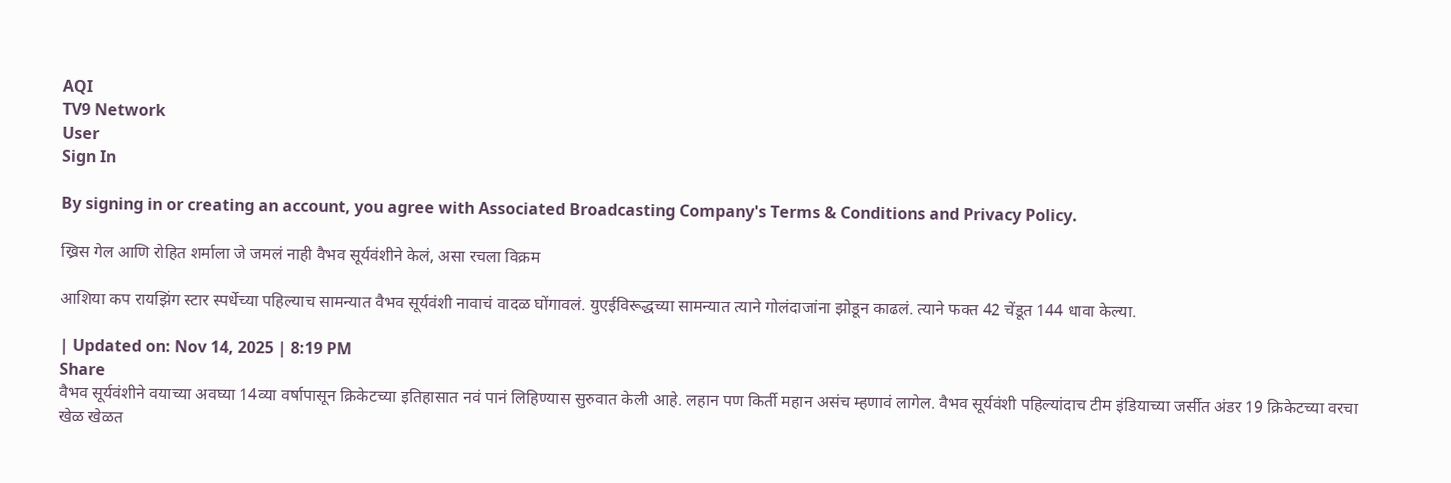AQI
TV9 Network
User
Sign In

By signing in or creating an account, you agree with Associated Broadcasting Company's Terms & Conditions and Privacy Policy.

ख्रिस गेल आणि रोहित शर्माला जे जमलं नाही वैभव सूर्यवंशीने केलं, असा रचला विक्रम

आशिया कप रायझिंग स्टार स्पर्धेच्या पहिल्याच सामन्यात वैभव सूर्यवंशी नावाचं वादळ घोंगावलं. युएईविरूद्धच्या सामन्यात त्याने गोलंदाजांना झोडून काढलं. त्याने फक्त 42 चेंडूत 144 धावा केल्या.

| Updated on: Nov 14, 2025 | 8:19 PM
Share
वैभव सूर्यवंशीने वयाच्या अवघ्या 14व्या वर्षापासून क्रिकेटच्या इतिहासात नवं पानं लिहिण्यास सुरुवात केली आहे. लहान पण किर्ती महान असंच म्हणावं लागेल. वैभव सूर्यवंशी पहिल्यांदाच टीम इंडियाच्या जर्सीत अंडर 19 क्रिकेटच्या वरचा खेळ खेळत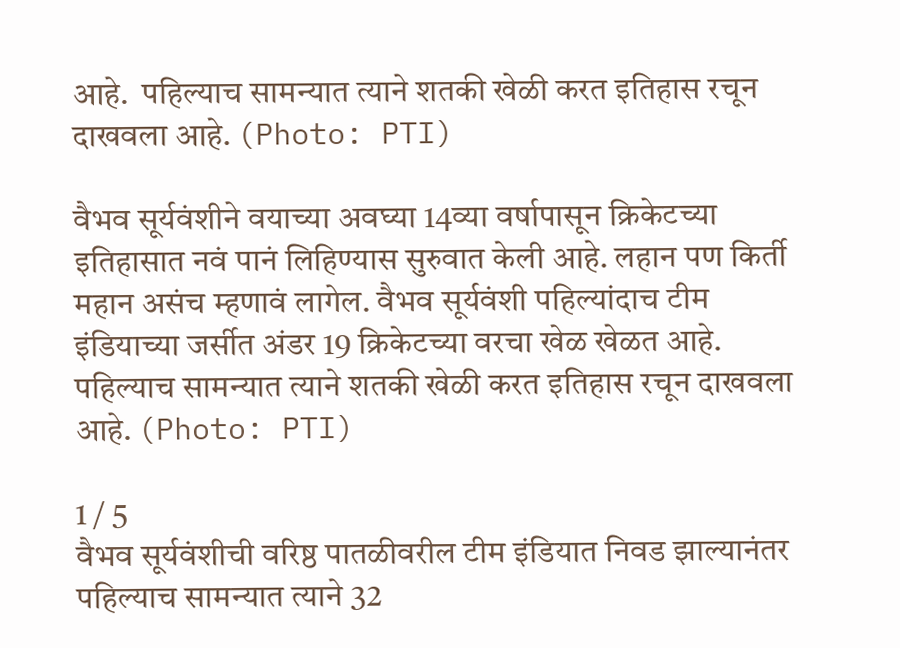आहे.  पहिल्याच सामन्यात त्याने शतकी खेळी करत इतिहास रचून दाखवला आहे. (Photo: PTI)

वैभव सूर्यवंशीने वयाच्या अवघ्या 14व्या वर्षापासून क्रिकेटच्या इतिहासात नवं पानं लिहिण्यास सुरुवात केली आहे. लहान पण किर्ती महान असंच म्हणावं लागेल. वैभव सूर्यवंशी पहिल्यांदाच टीम इंडियाच्या जर्सीत अंडर 19 क्रिकेटच्या वरचा खेळ खेळत आहे. पहिल्याच सामन्यात त्याने शतकी खेळी करत इतिहास रचून दाखवला आहे. (Photo: PTI)

1 / 5
वैभव सूर्यवंशीची वरिष्ठ पातळीवरील टीम इंडियात निवड झाल्यानंतर पहिल्याच सामन्यात त्याने 32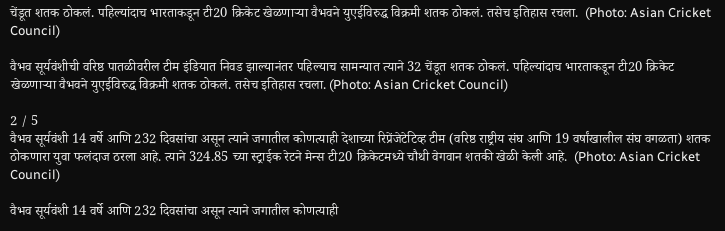चेंडूत शतक ठोकलं. पहिल्यांदाच भारताकडून टी20 क्रिकेट खेळणाऱ्या वैभवने युएईविरुद्ध विक्रमी शतक ठोकलं. तसेच इतिहास रचला.  (Photo: Asian Cricket Council)

वैभव सूर्यवंशीची वरिष्ठ पातळीवरील टीम इंडियात निवड झाल्यानंतर पहिल्याच सामन्यात त्याने 32 चेंडूत शतक ठोकलं. पहिल्यांदाच भारताकडून टी20 क्रिकेट खेळणाऱ्या वैभवने युएईविरुद्ध विक्रमी शतक ठोकलं. तसेच इतिहास रचला. (Photo: Asian Cricket Council)

2 / 5
वैभव सूर्यवंशी 14 वर्षे आणि 232 दिवसांचा असून त्याने जगातील कोणत्याही देशाच्या रिप्रेंजेटेटिव्ह टीम (वरिष्ठ राष्ट्रीय संघ आणि 19 वर्षांखालील संघ वगळता) शतक ठोकणारा युवा फलंदाज ठरला आहे. त्याने 324.85 च्या स्ट्राईक रेटने मेन्स टी20 क्रिकेटमध्ये चौथी वेगवान शतकी खेळी केली आहे.  (Photo: Asian Cricket Council)

वैभव सूर्यवंशी 14 वर्षे आणि 232 दिवसांचा असून त्याने जगातील कोणत्याही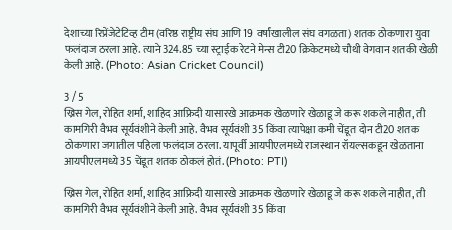देशाच्या रिप्रेंजेटेटिव्ह टीम (वरिष्ठ राष्ट्रीय संघ आणि 19 वर्षांखालील संघ वगळता) शतक ठोकणारा युवा फलंदाज ठरला आहे. त्याने 324.85 च्या स्ट्राईक रेटने मेन्स टी20 क्रिकेटमध्ये चौथी वेगवान शतकी खेळी केली आहे. (Photo: Asian Cricket Council)

3 / 5
ख्रिस गेल, रोहित शर्मा, शाहिद आफ्रिदी यासारखे आक्रमक खेळणारे खेळाडू जे करू शकले नाहीत, ती कामगिरी वैभव सूर्यवंशीने केली आहे. वैभव सूर्यवंशी 35 किंवा त्यापेक्षा कमी चेंडूत दोन टी20 शतक ठोकणारा जगातील पहिला फलंदाज ठरला. यापूर्वी आयपीएलमध्ये राजस्थान रॉयल्सकडून खेळताना आयपीएलमध्ये 35 चेंडूत शतक ठोकलं होतं. (Photo: PTI)

ख्रिस गेल, रोहित शर्मा, शाहिद आफ्रिदी यासारखे आक्रमक खेळणारे खेळाडू जे करू शकले नाहीत, ती कामगिरी वैभव सूर्यवंशीने केली आहे. वैभव सूर्यवंशी 35 किंवा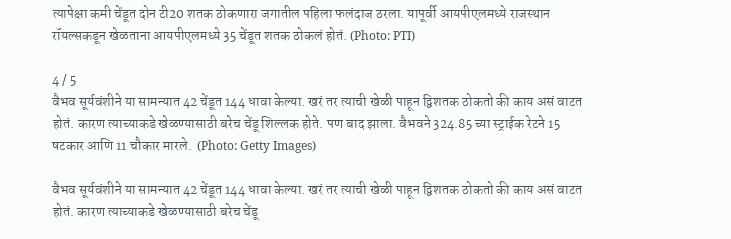त्यापेक्षा कमी चेंडूत दोन टी20 शतक ठोकणारा जगातील पहिला फलंदाज ठरला. यापूर्वी आयपीएलमध्ये राजस्थान रॉयल्सकडून खेळताना आयपीएलमध्ये 35 चेंडूत शतक ठोकलं होतं. (Photo: PTI)

4 / 5
वैभव सूर्यवंशीने या सामन्यात 42 चेंडूत 144 धावा केल्या. खरं तर त्याची खेळी पाहून द्विशतक ठोकतो की काय असं वाटत होतं. कारण त्याच्याकडे खेळण्यासाठी बरेच चेंडू शिल्लक होते. पण बाद झाला. वैभवने 324.85 च्या स्ट्राईक रेटने 15 षटकार आणि 11 चौकार मारले.  (Photo: Getty Images)

वैभव सूर्यवंशीने या सामन्यात 42 चेंडूत 144 धावा केल्या. खरं तर त्याची खेळी पाहून द्विशतक ठोकतो की काय असं वाटत होतं. कारण त्याच्याकडे खेळण्यासाठी बरेच चेंडू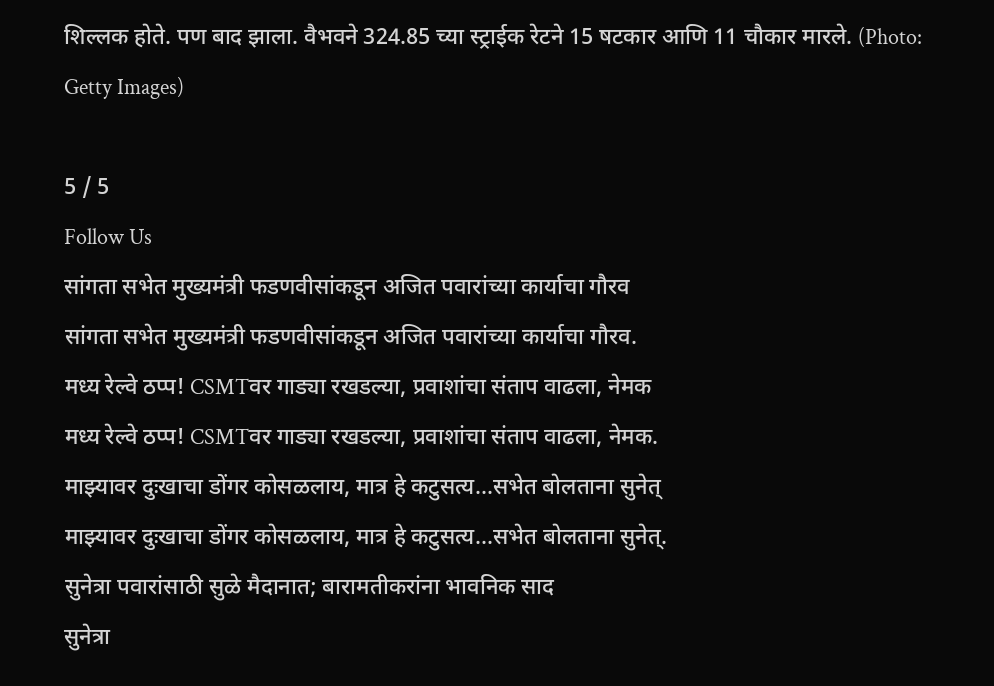शिल्लक होते. पण बाद झाला. वैभवने 324.85 च्या स्ट्राईक रेटने 15 षटकार आणि 11 चौकार मारले. (Photo: Getty Images)

5 / 5
Follow Us
सांगता सभेत मुख्यमंत्री फडणवीसांकडून अजित पवारांच्या कार्याचा गौरव
सांगता सभेत मुख्यमंत्री फडणवीसांकडून अजित पवारांच्या कार्याचा गौरव.
मध्य रेल्वे ठप्प! CSMTवर गाड्या रखडल्या, प्रवाशांचा संताप वाढला, नेमक
मध्य रेल्वे ठप्प! CSMTवर गाड्या रखडल्या, प्रवाशांचा संताप वाढला, नेमक.
माझ्यावर दुःखाचा डोंगर कोसळलाय, मात्र हे कटुसत्य...सभेत बोलताना सुनेत्
माझ्यावर दुःखाचा डोंगर कोसळलाय, मात्र हे कटुसत्य...सभेत बोलताना सुनेत्.
सुनेत्रा पवारांसाठी सुळे मैदानात; बारामतीकरांना भावनिक साद
सुनेत्रा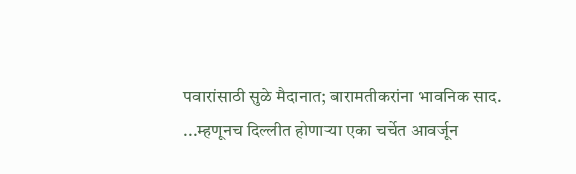पवारांसाठी सुळे मैदानात; बारामतीकरांना भावनिक साद.
...म्हणूनच दिल्लीत होणाऱ्या एका चर्चेत आवर्जून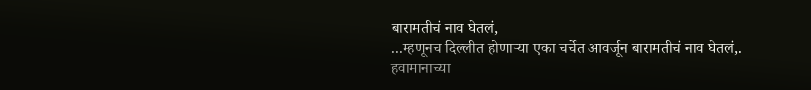बारामतीचं नाव घेतलं,
...म्हणूनच दिल्लीत होणाऱ्या एका चर्चेत आवर्जून बारामतीचं नाव घेतलं,.
हवामानाच्या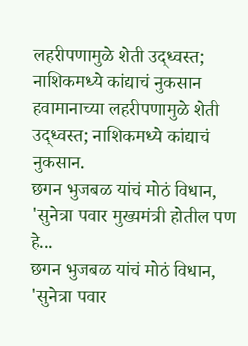लहरीपणामुळे शेती उद्ध्वस्त; नाशिकमध्ये कांद्याचं नुकसान
हवामानाच्या लहरीपणामुळे शेती उद्ध्वस्त; नाशिकमध्ये कांद्याचं नुकसान.
छगन भुजबळ यांचं मोठं विधान, 'सुनेत्रा पवार मुख्यमंत्री होतील पण हे...
छगन भुजबळ यांचं मोठं विधान, 'सुनेत्रा पवार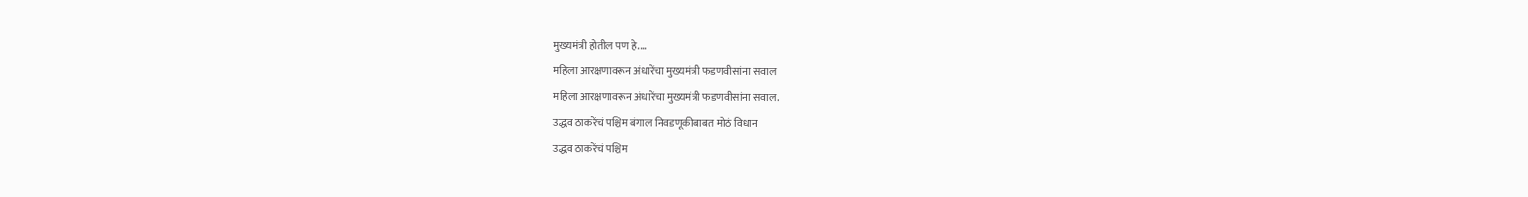मुख्यमंत्री होतील पण हे....
महिला आरक्षणावरून अंधारेंचा मुख्यमंत्री फडणवीसांना सवाल
महिला आरक्षणावरून अंधारेंचा मुख्यमंत्री फडणवीसांना सवाल.
उद्धव ठाकरेंचं पश्चिम बंगाल निवडणूकीबाबत मोठं विधान
उद्धव ठाकरेंचं पश्चिम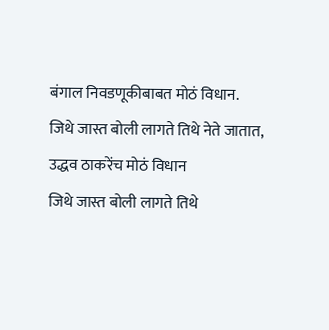बंगाल निवडणूकीबाबत मोठं विधान.
जिथे जास्त बोली लागते तिथे नेते जातात, उद्धव ठाकरेंच मोठं विधान
जिथे जास्त बोली लागते तिथे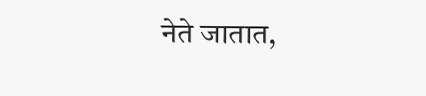नेते जातात,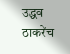उद्धव ठाकरेंच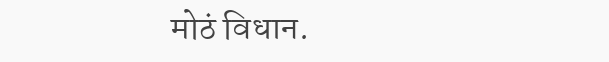मोठं विधान.